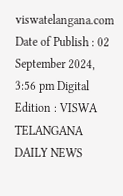viswatelangana.com
Date of Publish : 02 September 2024, 3:56 pm Digital Edition : VISWA TELANGANA DAILY NEWS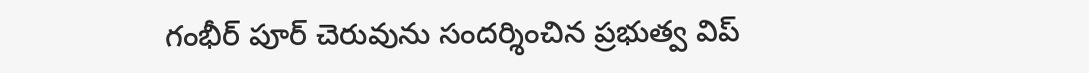గంభీర్ పూర్ చెరువును సందర్శించిన ప్రభుత్వ విప్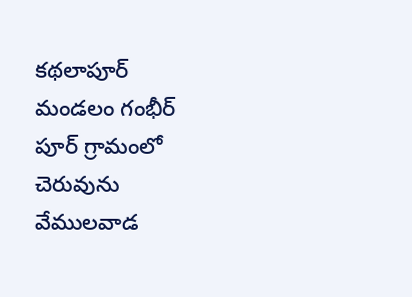కథలాపూర్ మండలం గంభీర్ పూర్ గ్రామంలో చెరువును వేములవాడ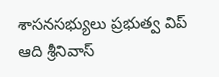శాసనసభ్యులు ప్రభుత్వ విప్ ఆది శ్రీనివాస్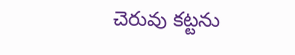చెరువు కట్టను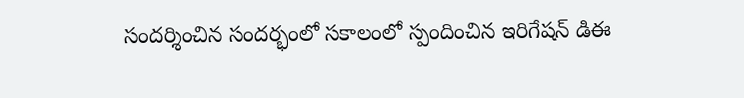సందర్శించిన సందర్భంలో సకాలంలో స్పందించిన ఇరిగేషన్ డిఈ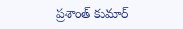ప్రశాంత్ కుమార్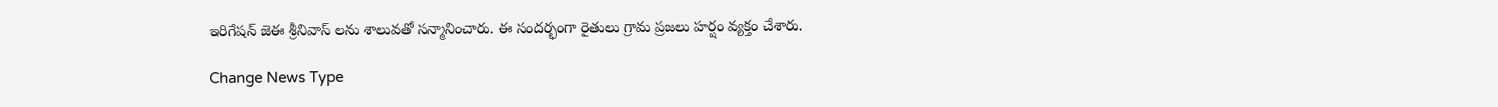ఇరిగేషన్ జెఈ శ్రీనివాస్ లను శాలువతో సన్మానించారు. ఈ సందర్భంగా రైతులు గ్రామ ప్రజలు హర్షం వ్యక్తం చేశారు.

Change News Type